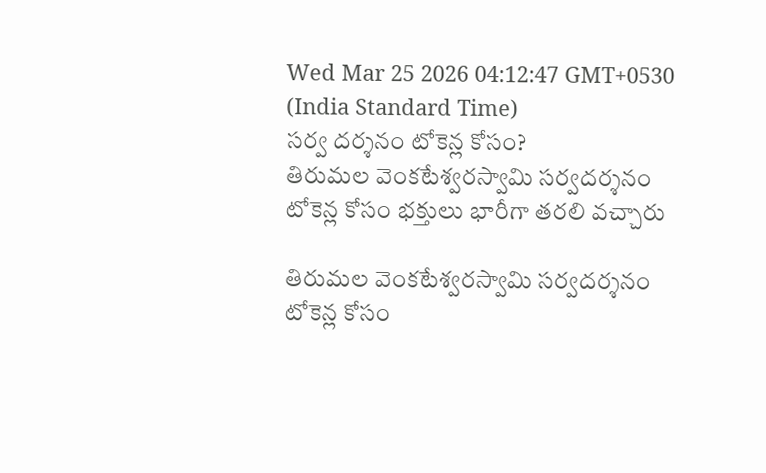Wed Mar 25 2026 04:12:47 GMT+0530 (India Standard Time)
సర్వ దర్శనం టోకెన్ల కోసం?
తిరుమల వెంకటేశ్వరస్వామి సర్వదర్శనం టోకెన్ల కోసం భక్తులు భారీగా తరలి వచ్చారు

తిరుమల వెంకటేశ్వరస్వామి సర్వదర్శనం టోకెన్ల కోసం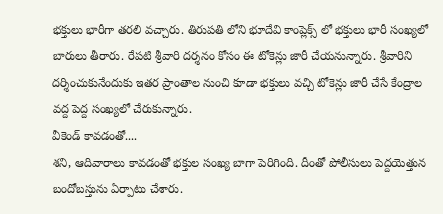భక్తులు భారీగా తరలి వచ్చారు. తిరుపతి లోని భూదేవి కాంప్లెక్స్ లో భక్తులు భారీ సంఖ్యలో బారులు తీరారు. రేపటి శ్రీవారి దర్శనం కోసం ఈ టోకెన్లు జారీ చేయనున్నారు. శ్రీవారిని దర్శించుకునేందుకు ఇతర ప్రాంతాల నుంచి కూడా భక్తులు వచ్చి టోకెన్లు జారీ చేసే కేంద్రాల వద్ద పెద్ద సంఖ్యలో చేరుకున్నారు.
వీకెండ్ కావడంతో....
శని, ఆదివారాలు కావడంతో భక్తుల సంఖ్య బాగా పెరిగింది. దీంతో పోలీసులు పెద్దయెత్తున బందోబస్తును ఏర్పాటు చేశారు.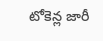టోకెన్ల జారీ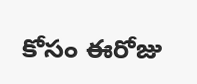కోసం ఈరోజు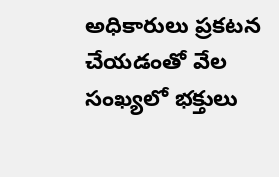అధికారులు ప్రకటన చేయడంతో వేల సంఖ్యలో భక్తులు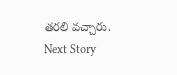తరలి వచ్చారు.
Next Story